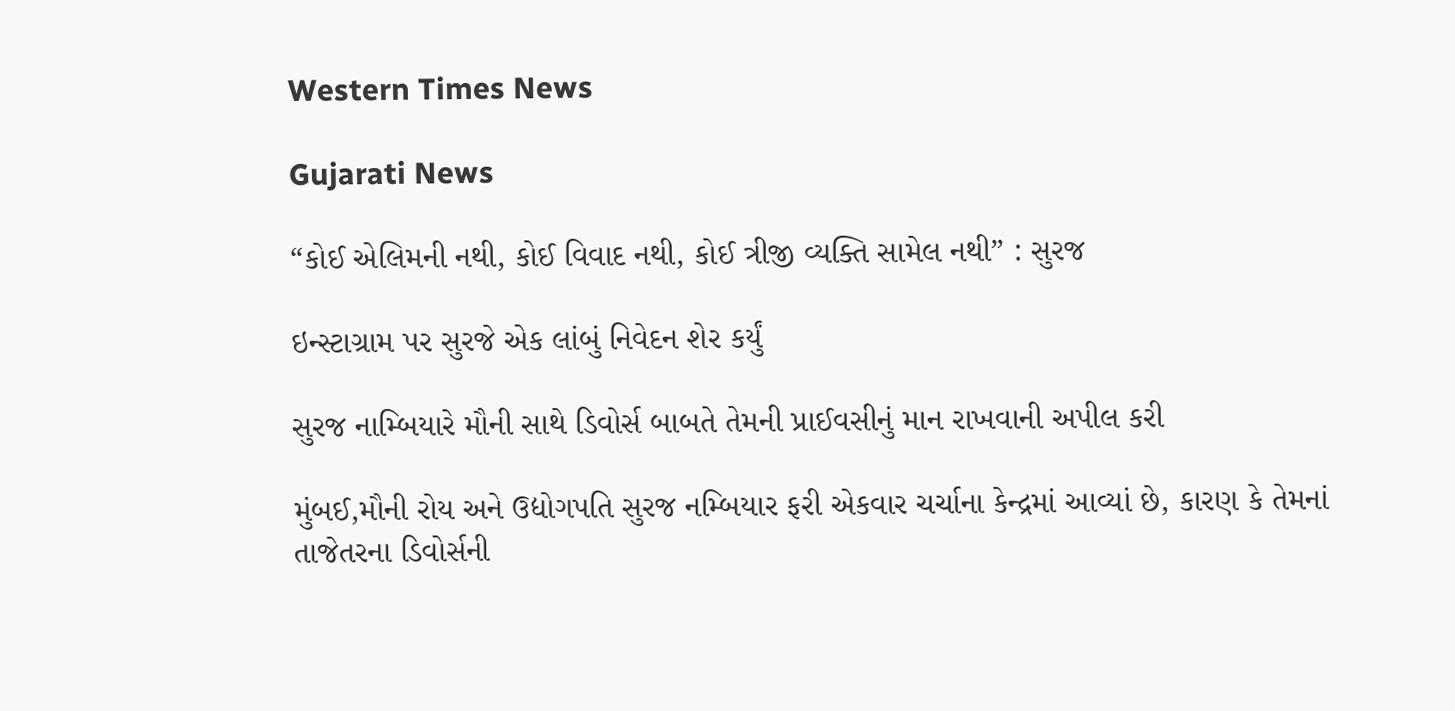Western Times News

Gujarati News

“કોઈ એલિમની નથી, કોઈ વિવાદ નથી, કોઈ ત્રીજી વ્યક્તિ સામેલ નથી” : સુરજ

ઇન્સ્ટાગ્રામ પર સુરજે એક લાંબું નિવેદન શેર કર્યું

સુરજ નામ્બિયારે મૌની સાથે ડિવોર્સ બાબતે તેમની પ્રાઈવસીનું માન રાખવાની અપીલ કરી

મુંબઈ,મૌની રોય અને ઉદ્યોગપતિ સુરજ નમ્બિયાર ફરી એકવાર ચર્ચાના કેન્દ્રમાં આવ્યાં છે, કારણ કે તેમનાં તાજેતરના ડિવોર્સની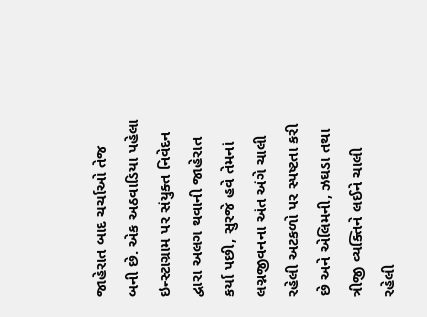જાહેરાત બાદ ચર્ચાઓ તેજ બની છે. એક અઠવાડિયા પહેલા ઇન્સ્ટાગ્રામ પર સંયુક્ત નિવેદન દ્વારા અલગ થવાની જાહેરાત કર્યા પછી, સુરજે હવે તેમનાં લગ્નજીવનના અંત અંગે ચાલી રહેલી અટકળો પર સ્પષ્ટતા કરી છે અને એલિમની, ઝઘડા તથા ત્રીજી વ્યક્તિને લઈને ચાલી રહેલી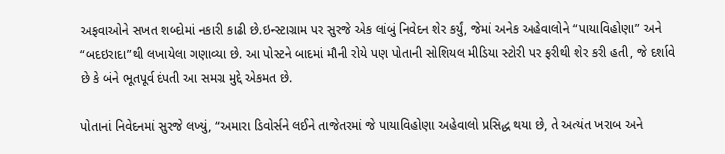અફવાઓને સખત શબ્દોમાં નકારી કાઢી છે.ઇન્સ્ટાગ્રામ પર સુરજે એક લાંબું નિવેદન શેર કર્યું, જેમાં અનેક અહેવાલોને “પાયાવિહોણા” અને “બદઇરાદા”થી લખાયેલા ગણાવ્યા છે. આ પોસ્ટને બાદમાં મૌની રોયે પણ પોતાની સોશિયલ મીડિયા સ્ટોરી પર ફરીથી શેર કરી હતી, જે દર્શાવે છે કે બંને ભૂતપૂર્વ દંપતી આ સમગ્ર મુદ્દે એકમત છે.

પોતાનાં નિવેદનમાં સુરજે લખ્યું, “અમારા ડિવોર્સને લઈને તાજેતરમાં જે પાયાવિહોણા અહેવાલો પ્રસિદ્ધ થયા છે, તે અત્યંત ખરાબ અને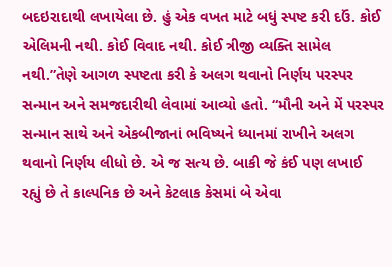બદઇરાદાથી લખાયેલા છે. હું એક વખત માટે બધું સ્પષ્ટ કરી દઉં. કોઈ એલિમની નથી. કોઈ વિવાદ નથી. કોઈ ત્રીજી વ્યક્તિ સામેલ નથી.”તેણે આગળ સ્પષ્ટતા કરી કે અલગ થવાનો નિર્ણય પરસ્પર સન્માન અને સમજદારીથી લેવામાં આવ્યો હતો. “મૌની અને મેં પરસ્પર સન્માન સાથે અને એકબીજાનાં ભવિષ્યને ધ્યાનમાં રાખીને અલગ થવાનો નિર્ણય લીધો છે. એ જ સત્ય છે. બાકી જે કંઈ પણ લખાઈ રહ્યું છે તે કાલ્પનિક છે અને કેટલાક કેસમાં બે એવા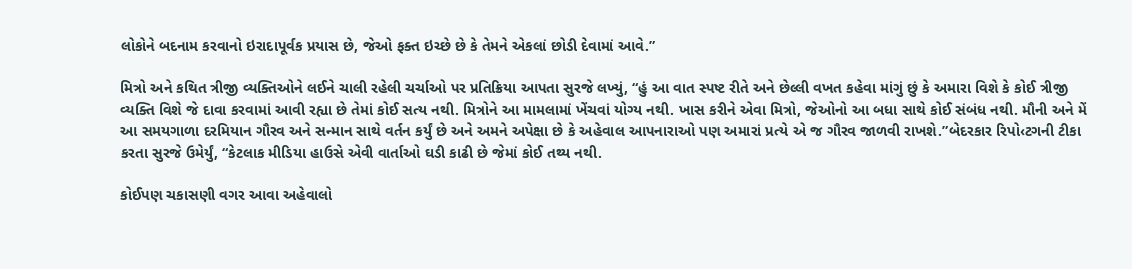લોકોને બદનામ કરવાનો ઇરાદાપૂર્વક પ્રયાસ છે, જેઓ ફક્ત ઇચ્છે છે કે તેમને એકલાં છોડી દેવામાં આવે.”

મિત્રો અને કથિત ત્રીજી વ્યક્તિઓને લઈને ચાલી રહેલી ચર્ચાઓ પર પ્રતિક્રિયા આપતા સુરજે લખ્યું, “હું આ વાત સ્પષ્ટ રીતે અને છેલ્લી વખત કહેવા માંગું છું કે અમારા વિશે કે કોઈ ત્રીજી વ્યક્તિ વિશે જે દાવા કરવામાં આવી રહ્યા છે તેમાં કોઈ સત્ય નથી. મિત્રોને આ મામલામાં ખેંચવાં યોગ્ય નથી. ખાસ કરીને એવા મિત્રો, જેઓનો આ બધા સાથે કોઈ સંબંધ નથી. મૌની અને મેં આ સમયગાળા દરમિયાન ગૌરવ અને સન્માન સાથે વર્તન કર્યું છે અને અમને અપેક્ષા છે કે અહેવાલ આપનારાઓ પણ અમારાં પ્રત્યે એ જ ગૌરવ જાળવી રાખશે.”બેદરકાર રિપો‹ટગની ટીકા કરતા સુરજે ઉમેર્યું, “કેટલાક મીડિયા હાઉસે એવી વાર્તાઓ ઘડી કાઢી છે જેમાં કોઈ તથ્ય નથી.

કોઈપણ ચકાસણી વગર આવા અહેવાલો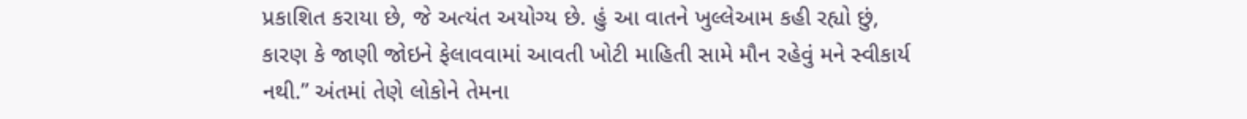પ્રકાશિત કરાયા છે, જે અત્યંત અયોગ્ય છે. હું આ વાતને ખુલ્લેઆમ કહી રહ્યો છું, કારણ કે જાણી જોઇને ફેલાવવામાં આવતી ખોટી માહિતી સામે મૌન રહેવું મને સ્વીકાર્ય નથી.” અંતમાં તેણે લોકોને તેમના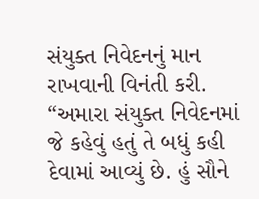સંયુક્ત નિવેદનનું માન રાખવાની વિનંતી કરી. “અમારા સંયુક્ત નિવેદનમાં જે કહેવું હતું તે બધું કહી દેવામાં આવ્યું છે. હું સૌને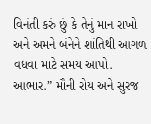વિનંતી કરું છું કે તેનું માન રાખો અને અમને બંનેને શાંતિથી આગળ વધવા માટે સમય આપો. આભાર.” મૌની રોય અને સુરજ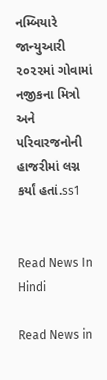નમ્બિયારે જાન્યુઆરી ૨૦૨૨માં ગોવામાં નજીકના મિત્રો અને પરિવારજનોની હાજરીમાં લગ્ન કર્યાં હતાં.ss1


Read News In Hindi

Read News in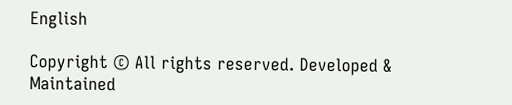English

Copyright © All rights reserved. Developed & Maintained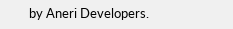by Aneri Developers.